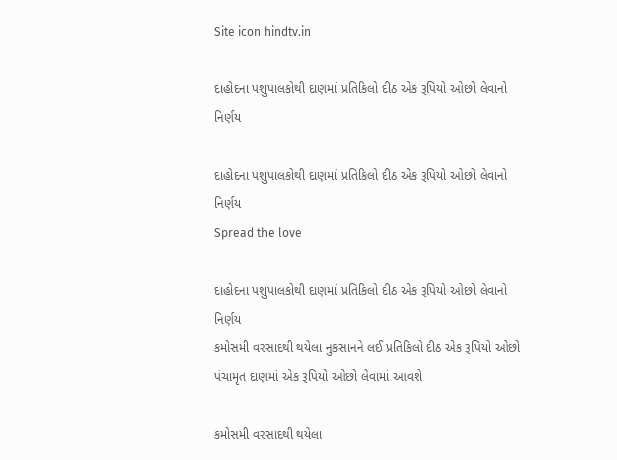Site icon hindtv.in

દાહોદના પશુપાલકોથી દાણમાં પ્રતિકિલો દીઠ એક રૂપિયો ઓછો લેવાનો નિર્ણય

દાહોદના પશુપાલકોથી દાણમાં પ્રતિકિલો દીઠ એક રૂપિયો ઓછો લેવાનો નિર્ણય
Spread the love

દાહોદના પશુપાલકોથી દાણમાં પ્રતિકિલો દીઠ એક રૂપિયો ઓછો લેવાનો નિર્ણય
કમોસમી વરસાદથી થયેલા નુકસાનને લઈ પ્રતિકિલો દીઠ એક રૂપિયો ઓછો
પંચામૃત દાણમાં એક રૂપિયો ઓછો લેવામાં આવશે

કમોસમી વરસાદથી થયેલા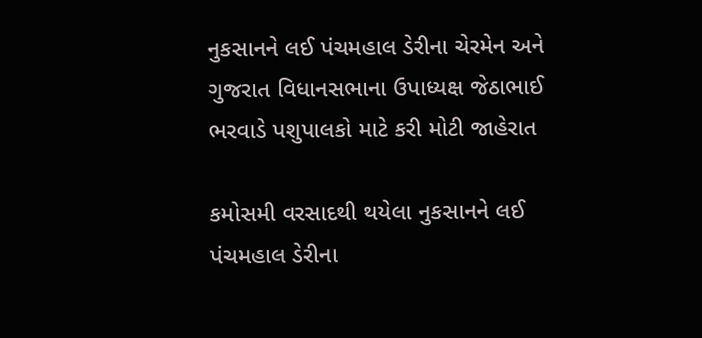નુકસાનને લઈ પંચમહાલ ડેરીના ચેરમેન અને ગુજરાત વિધાનસભાના ઉપાધ્યક્ષ જેઠાભાઈ ભરવાડે પશુપાલકો માટે કરી મોટી જાહેરાત

કમોસમી વરસાદથી થયેલા નુકસાનને લઈ પંચમહાલ ડેરીના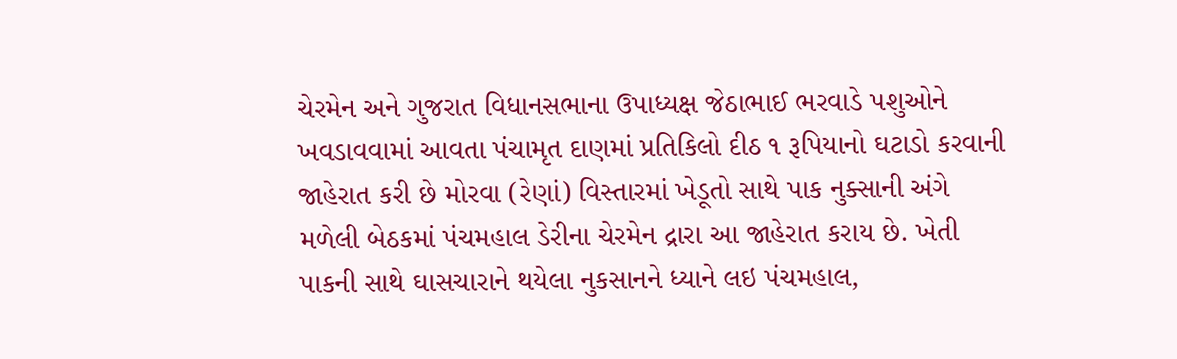ચેરમેન અને ગુજરાત વિધાનસભાના ઉપાધ્યક્ષ જેઠાભાઈ ભરવાડે પશુઓને ખવડાવવામાં આવતા પંચામૃત દાણમાં પ્રતિકિલો દીઠ ૧ રૂપિયાનો ઘટાડો કરવાની જાહેરાત કરી છે મોરવા (રેણાં) વિસ્તારમાં ખેડૂતો સાથે પાક નુક્સાની અંગે મળેલી બેઠકમાં પંચમહાલ ડેરીના ચેરમેન દ્રારા આ જાહેરાત કરાય છે. ખેતી પાકની સાથે ઘાસચારાને થયેલા નુકસાનને ધ્યાને લઇ પંચમહાલ,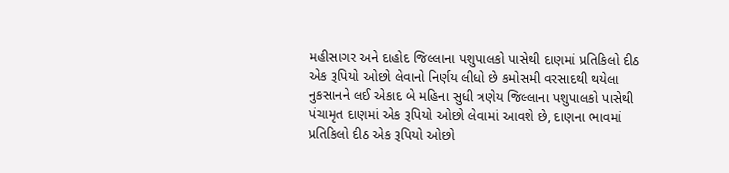મહીસાગર અને દાહોદ જિલ્લાના પશુપાલકો પાસેથી દાણમાં પ્રતિકિલો દીઠ એક રૂપિયો ઓછો લેવાનો નિર્ણય લીધો છે કમોસમી વરસાદથી થયેલા નુકસાનને લઈ એકાદ બે મહિના સુધી ત્રણેય જિલ્લાના પશુપાલકો પાસેથી પંચામૃત દાણમાં એક રૂપિયો ઓછો લેવામાં આવશે છે, દાણના ભાવમાં પ્રતિકિલો દીઠ એક રૂપિયો ઓછો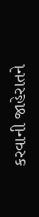કરવાની જાહેરાતને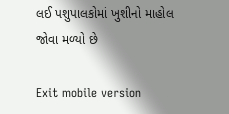લઈ પશુપાલકોમાં ખુશીનો માહોલ જોવા મળ્યો છે

Exit mobile version